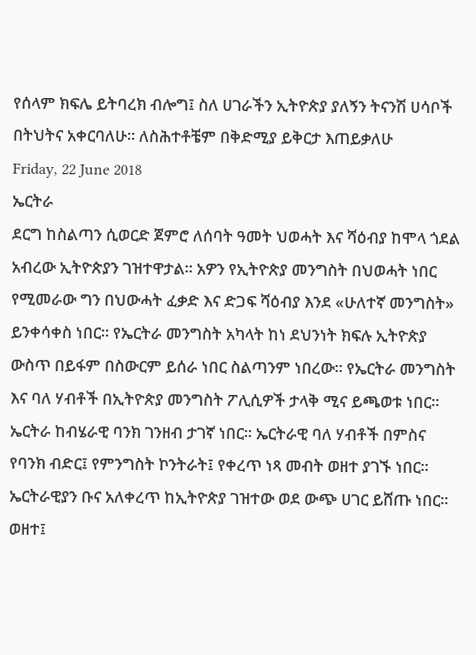የሰላም ክፍሌ ይትባረክ ብሎግ፤ ስለ ሀገራችን ኢትዮጵያ ያለኝን ትናንሽ ሀሳቦች በትህትና አቀርባለሁ። ለስሕተቶቼም በቅድሚያ ይቅርታ እጠይቃለሁ
Friday, 22 June 2018
ኤርትራ
ደርግ ከስልጣን ሲወርድ ጀምሮ ለሰባት ዓመት ህወሓት እና ሻዕብያ ከሞላ ጎደል አብረው ኢትዮጵያን ገዝተዋታል። አዎን የኢትዮጵያ መንግስት በህወሓት ነበር የሚመራው ግን በህውሓት ፈቃድ እና ድጋፍ ሻዕብያ እንደ «ሁለተኛ መንግስት» ይንቀሳቀስ ነበር። የኤርትራ መንግስት አካላት ከነ ደህንነት ክፍሉ ኢትዮጵያ ውስጥ በይፋም በስውርም ይሰራ ነበር ስልጣንም ነበረው። የኤርትራ መንግስት እና ባለ ሃብቶች በኢትዮጵያ መንግስት ፖሊሲዎች ታላቅ ሚና ይጫወቱ ነበር። ኤርትራ ከብሄራዊ ባንክ ገንዘብ ታገኛ ነበር። ኤርትራዊ ባለ ሃብቶች በምስና የባንክ ብድር፤ የምንግስት ኮንትራት፤ የቀረጥ ነጻ መብት ወዘተ ያገኙ ነበር። ኤርትራዊያን ቡና አለቀረጥ ከኢትዮጵያ ገዝተው ወደ ውጭ ሀገር ይሸጡ ነበር። ወዘተ፤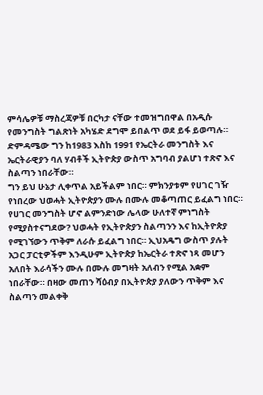ምሳሌዎቹ ማስረጃዎቹ በርካታ ናቸው ተመዝግበዋል በአዲሱ የመንግስት ግልጽነት አካሄድ ደግሞ ይበልጥ ወደ ይፋ ይወጣሉ። ድምዳሜው ግን ከ1983 እስከ 1991 የኤርትራ መንግስት እና ኤርትራዊያን ባለ ሃብቶች ኢትዮጵያ ውስጥ አግባብ ያልሆነ ተጽኖ እና ስልጣን ነበራቸው።
ግን ይህ ሁኔታ ሊቀጥል አይችልም ነበር። ምክንያቱም የሀገር ገዥ የነበረው ህወሓት ኢትዮጵያን ሙሉ በሙሉ መቆጣጠር ይፈልግ ነበር። የሀገር መንግስት ሆኖ ልምንድነው ሌላው ሁለተኛ ምነግስት የሚያስተናግደው? ህወሓት የኢትዮጵያን ስልጣንን እና ከኢትዮጵያ የሚገኘውን ጥቅም ለራሱ ይፈልግ ነበር። ኢህአዴግ ውስጥ ያሉት አጋር ፓርቲዎችም እንዲሁም ኢትዮጵያ ከኤርትራ ተጽኖ ነጻ መሆን አለበት እራሳችን ሙሉ በሙሉ መግዛት አለብን የሚል አቋም ነበራቸው። በዛው መጠን ሻዕብያ በኢትዮጵያ ያለውን ጥቅም እና ስልጣን መልቀቅ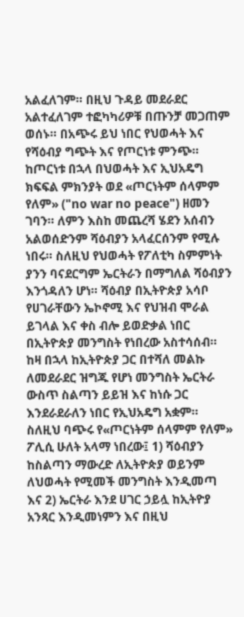አልፈለገም። በዚህ ጉዳይ መደራደር አልተፈለገም ተፎካካሪዎቹ በጡንቻ መጋጠም ወሰኑ። በአጭሩ ይህ ነበር የህወሓት እና የሻዕብያ ግጭት እና የጦርነቱ ምንጭ።
ከጦርነቱ በኋላ በህወሓት እና ኢህአዴግ ክፍፍል ምክንያት ወደ «ጦርነትም ሰላምም የለም» ("no war no peace") ዘመን ገባን። ለምን እስከ መጨረሻ ሄደን አሰብን አልወሰድንም ሻዕብያን አላፈርሰንም የሚሉ ነበሩ። ስለዚህ የህወሓት የፖለቲካ ስምምነት ያንን ባናደርግም ኤርትራን በማግለል ሻዕብያን እንጎዳለን ሆነ። ሻዕብያ በኢትዮጵያ አሳቦ የሀገራቸውን ኤኮኖሚ እና የህዝብ ሞራል ይገላል እና ቀስ ብሎ ይወድቃል ነበር በኢትዮጵያ መንግስት የነበረው አስተሳሰብ። ከዛ በኋላ ከኢትዮጵያ ጋር በተሻለ መልኩ ለመደራደር ዝግጁ የሆነ መንግስት ኤርትራ ውስጥ ስልጣን ይይዝ እና ከነሱ ጋር እንደራደራለን ነበር የኢህአዴግ አቋም።
ስለዚህ ባጭሩ የ«ጦርነትም ሰላምም የለም» ፖሊሲ ሁለት አላማ ነበረው፤ 1) ሻዕብያን ከስልጣን ማውረድ ለኢትዮጵያ ወይንም ለህወሓት የሚመች መንግስት እንዲመጣ እና 2) ኤርትራ እንደ ሀገር ኃይሏ ከኢትዮያ አንጻር እንዲመነምን እና በዚህ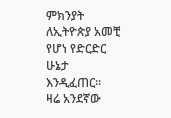ምክንያት ለኢትዮጵያ አመቺ የሆነ የድርድር ሁኔታ እንዲፈጠር።
ዛሬ አንደኛው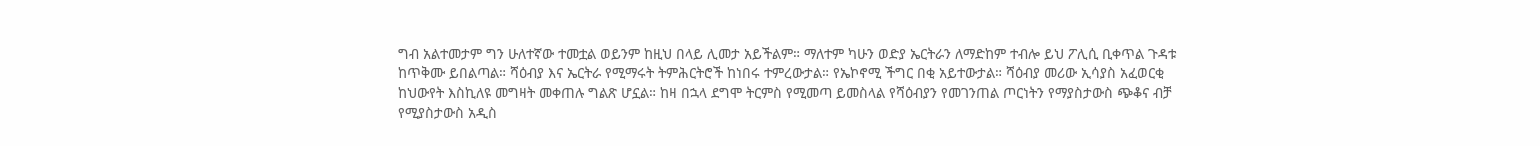ግብ አልተመታም ግን ሁለተኛው ተመቷል ወይንም ከዚህ በላይ ሊመታ አይችልም። ማለተም ካሁን ወድያ ኤርትራን ለማድከም ተብሎ ይህ ፖሊሲ ቢቀጥል ጉዳቱ ከጥቅሙ ይበልጣል። ሻዕብያ እና ኤርትራ የሚማሩት ትምሕርትሮች ከነበሩ ተምረውታል። የኤኮኖሚ ችግር በቂ አይተውታል። ሻዕብያ መሪው ኢሳያስ አፈወርቂ ከህውየት እስኪለዩ መግዛት መቀጠሉ ግልጽ ሆኗል። ከዛ በኋላ ደግሞ ትርምስ የሚመጣ ይመስላል የሻዕብያን የመገንጠል ጦርነትን የማያስታውስ ጭቆና ብቻ የሚያስታውስ አዲስ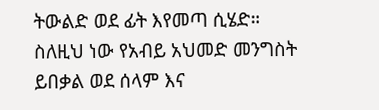ትውልድ ወደ ፊት እየመጣ ሲሄድ። ስለዚህ ነው የአብይ አህመድ መንግስት ይበቃል ወደ ሰላም እና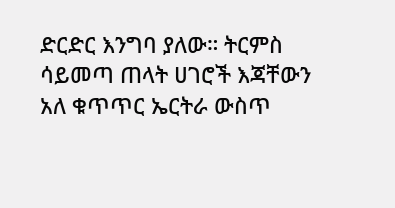ድርድር እንግባ ያለው። ትርምስ ሳይመጣ ጠላት ሀገሮች እጃቸውን አለ ቁጥጥር ኤርትራ ውስጥ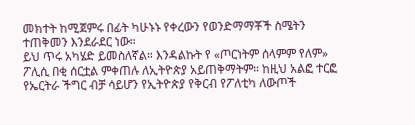መክተት ከሚጀምሩ በፊት ካሁኑኑ የቀረውን የወንድማማቾች ስሜትን ተጠቅመን እንደራደር ነው።
ይህ ጥሩ አካሄድ ይመስለኛል። እንዳልኩት የ «ጦርነትም ሰላምም የለም» ፖሊሲ በቂ ሰርቷል ምቀጠሉ ለኢትዮጵያ አይጠቅማትም። ከዚህ አልፎ ተርፎ የኤርትራ ችግር ብቻ ሳይሆን የኢትዮጵያ የቅርብ የፖለቲካ ለውጦች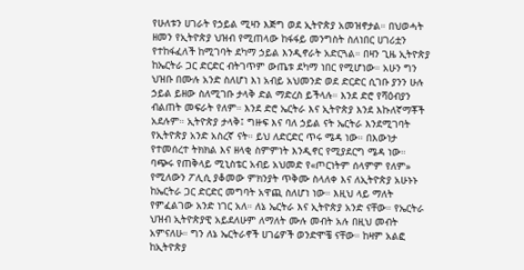የሁለቱን ሀገራት የኃይል ሚዛን እጅግ ወደ ኢትዮጵያ አመዝኖታል። በህወሓት ዘመን የኢትዮጵያ ህዝብ የሚጠላው ከፋፋይ መንግስት ስለነበር ሀገሪቷን የተከፋፈለች ከሚገባት ደካማ ኃይል እንዲኖራት አድርጓል። በዛን ጊዜ ኢትዮጵያ ከኤርትራ ጋር ድርድር ብትገጥም ውጤቱ ደካማ ነበር የሚሆነው። አሁን ግን ህዝቡ በሙሉ አንድ ስለሆነ እነ አብይ አህመንድ ወደ ድርድር ሲገቡ ያንን ሁሉ ኃይል ይዘው ስለሚገቡ ታላቅ ድል ማድረስ ይችላሉ። እንደ ድሮ የሻዕብያን ብልጠት መፍራት የለም። እንደ ድሮ ኤርትራ እና ኢትዮጵያ እንደ እኩለኛማቾች አደሉም። ኢትዮጵያ ታላቅ፤ ግዙፍ እና ባለ ኃይል ናት ኤርትራ እንደሚገባት የኢትዮጵያ አንድ አስረኛ ናት። ይህ ለድርድር ጥሩ ሜዳ ነው። በእውነታ የተመሰረተ ትክክል እና ዘላቂ ስምምነት እንዲኖር የሚያደርግ ሜዳ ነው።
ባጭሩ የጠቅላይ ሚኒስቴር አብይ አህመድ የ«ጦርነትም ሰላምም የለም» የሚለውን ፖሊሲ ያቆመው ምክንያት ጥቅሙ ስላለቀ እና ለኢትዮጵያ አሁኑኑ ከኤርትራ ጋር ድርድር መግባት አዋጪ ስለሆነ ነው። እዚህ ላይ ማለት የምፈልገው አንድ ነገር አለ። ለኔ ኤርትራ እና ኢትዮጵያ አንድ ናቸው። የኤርትራ ህዝብ ኢትዮጵያዊ አይደለሁም ለማለት ሙሉ መብት አሉ በዚህ መብት አምናለሁ። ግን ለኔ ኤርትራኖች ሀገሬዎች ወንድሞቼ ናቸው። ከዛም አልፎ ከኢትዮጵያ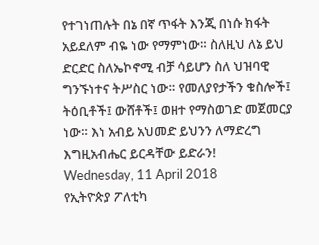የተገነጠሉት በኔ በኛ ጥፋት እንጂ በነሱ ክፋት አይደለም ብዬ ነው የማምነው። ስለዚህ ለኔ ይህ ድርድር ስለኤኮኖሚ ብቻ ሳይሆን ስለ ህዝባዊ ግንኙነተና ትሥስር ነው። የመለያየታችን ቁስሎች፤ ትዕቢቶች፤ ውሸቶች፤ ወዘተ የማስወገድ መጀመርያ ነው። እነ አብይ አህመድ ይህንን ለማድረግ እግዚአብሔር ይርዳቸው ይድራን!
Wednesday, 11 April 2018
የኢትዮጵያ ፖለቲካ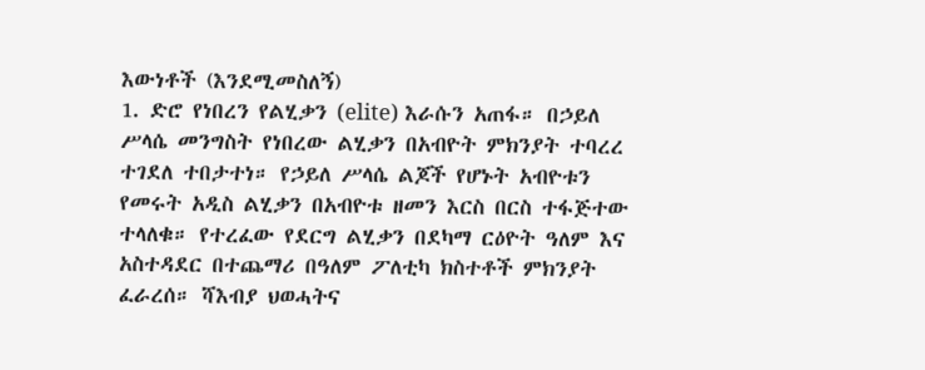እውነቶች (እንደሚመስለኝ)
1. ድሮ የነበረን የልሂቃን (elite) እራሱን አጠፋ። በኃይለ ሥላሴ መንግስት የነበረው ልሂቃን በአብዮት ምክንያት ተባረረ ተገደለ ተበታተነ። የኃይለ ሥላሴ ልጆች የሆኑት አብዮቱን የመሩት አዲስ ልሂቃን በአብዮቱ ዘመን እርስ በርስ ተፋጅተው ተላለቁ። የተረፈው የደርግ ልሂቃን በደካማ ርዕዮት ዓለም እና አስተዳደር በተጨማሪ በዓለም ፖለቲካ ክስተቶች ምክንያት ፈራረሰ። ሻእብያ ህወሓትና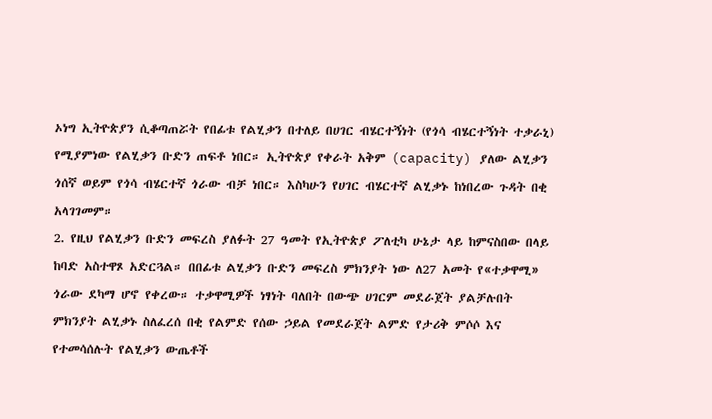ኦነግ ኢትዮጵያን ሲቆጣጠሯት የበፊቱ የልሂቃን በተለይ በሀገር ብሄርተኝነት (የጎሳ ብሄርተኝነት ተቃራኒ) የሚያምነው የልሂቃን ቡድን ጠፍቶ ነበር። ኢትዮጵያ የቀራት አቅም (capacity) ያለው ልሂቃን ጎሰኛ ወይም የጎሳ ብሄርተኛ ጎራው ብቻ ነበር። እስካሁን የሀገር ብሄርተኛ ልሂቃኑ ከነበረው ጉዳት በቂ አላገገመም።
2. የዚህ የልሂቃን ቡድን መፍረስ ያለፉት 27 ዓመት የኢትዮጵያ ፖለቲካ ሁኔታ ላይ ከምናስበው በላይ ከባድ አስተዋጾ አድርጓል። በበፊቱ ልሂቃን ቡድን መፍረስ ምክንያት ነው ለ27 አመት የ«ተቃዋሚ» ጎራው ደካማ ሆኖ የቀረው። ተቃዋሚዎች ነፃነት ባለበት በውጭ ሀገርም መደራጀት ያልቻሉበት ምክንያት ልሂቃኑ ስለፈረሰ በቂ የልምድ የሰው ኃይል የመደራጀት ልምድ የታሪቅ ምሶሶ እና የተመሳሰሉት የልሂቃን ውጤቶች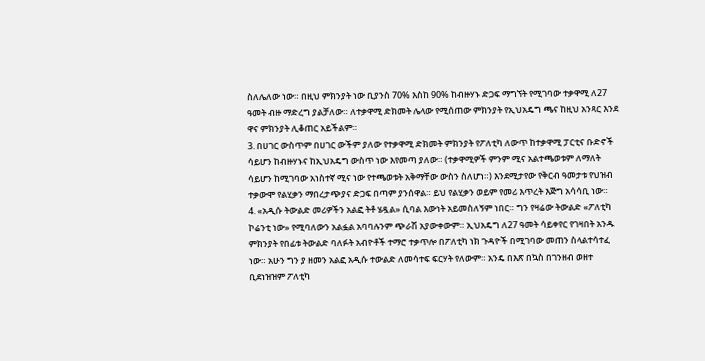ስለሌለው ነው። በዚህ ምክንያት ነው ቢያንስ 70% እስከ 90% ከብዙሃኑ ድጋፍ ማግኘት የሚገባው ተቃዋሚ ለ27 ዓመት ብዙ ማድረግ ያልቻለው። ለተቃዋሚ ድክመት ሌላው የሚሰጠው ምክንያት የኢህአዴግ ጫና ከዚህ አንጻር እንደ ዋና ምክንያት ሊቆጠር አይችልም።
3. በሀገር ውስጥም በሀገር ውችም ያለው የተቃዋሚ ድክመት ምክንያት የፖለቲካ ለውጥ ከተቃዋሚ ፓርቲና ቡድኖች ሳይሆን ከብዙሃኑና ከኢህአዴግ ውስጥ ነው እየመጣ ያለው። (ተቃዋሚዎች ምንም ሚና አልተጫወቱም ለማለት ሳይሆን ከሚገባው አነስተኛ ሚና ነው የተጫወቱት አቅማቸው ውስን ስለሆነ።) እንደሚታየው የቅርብ ዓመታቱ የህዝብ ተቃውሞ የልሂቃን ማበረታጭያና ድጋፍ በጣም ያንሰዋል። ይህ የልሂቃን ወይም የመሪ እጥረት እጅግ አሳሳቢ ነው።
4. «አዲሱ ትውልድ መሪዎችን አልፎ ትቶ ሄዷል» ሲባል እውነት አይመስለኝም ነበር። ግን የዛሬው ትውልድ «ፖለቲካ ኮሬንቲ ነው» የሚባለውን አልፏል አባባሉንም ጭራሽ አያውቀውም። ኢህአዴግ ለ27 ዓመት ሳይቀየር የገዛበት አንዱ ምክንያት የበፊቱ ትውልድ ባለፉት አብዮቶች ተማሮ ተቃጥሎ በፖለቲካ ነክ ጉዳዮች በሚገባው መጠን ስላልተሳተፈ ነው። አሁን ግን ያ ዘመን አልፎ አዲሱ ተውልድ ለመሳተፍ ፍርሃት የለውም። አንዴ በእጽ በኳስ በገንዘብ ወዘተ ቢደነዝዝም ፖለቲካ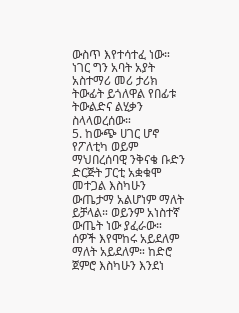ውስጥ እየተሳተፈ ነው። ነገር ግን አባት አያት አስተማሪ መሪ ታሪክ ትውፊት ይጎለዋል የበፊቱ ትውልድና ልሂቃን ስላላወረሰው።
5. ከውጭ ሀገር ሆኖ የፖለቲካ ወይም ማህበረሰባዊ ንቅናቄ ቡድን ድርጅት ፓርቲ አቋቁሞ መተጋል እስካሁን ውጤታማ አልሆነም ማለት ይቻላል። ወይንም አነስተኛ ውጤት ነው ያፈራው። ሰዎች እየሞከሩ አይደለም ማለት አይደለም። ከድሮ ጀምሮ እስካሁን እንደነ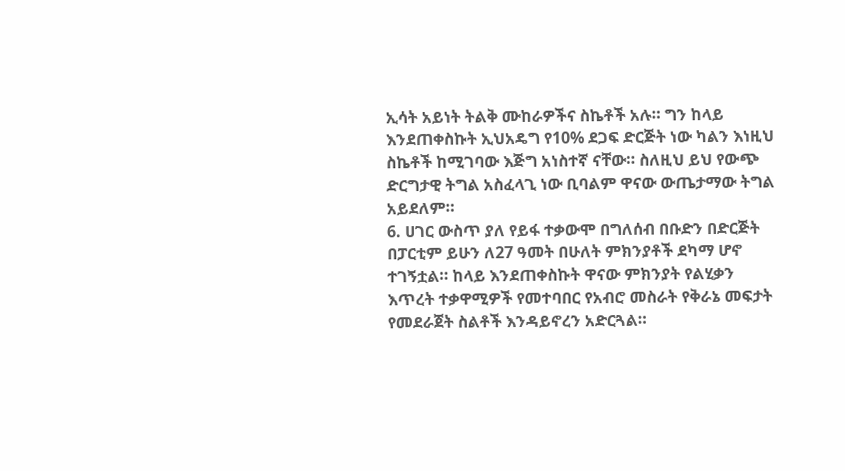ኢሳት አይነት ትልቅ ሙከራዎችና ስኬቶች አሉ። ግን ከላይ እንደጠቀስኩት ኢህአዴግ የ10% ደጋፍ ድርጅት ነው ካልን እነዚህ ስኬቶች ከሚገባው እጅግ አነስተኛ ናቸው። ስለዚህ ይህ የውጭ ድርግታዊ ትግል አስፈላጊ ነው ቢባልም ዋናው ውጤታማው ትግል አይደለም።
6. ሀገር ውስጥ ያለ የይፋ ተቃውሞ በግለሰብ በቡድን በድርጅት በፓርቲም ይሁን ለ27 ዓመት በሁለት ምክንያቶች ደካማ ሆኖ ተገኝቷል። ከላይ እንደጠቀስኩት ዋናው ምክንያት የልሂቃን እጥረት ተቃዋሚዎች የመተባበር የአብሮ መስራት የቅራኔ መፍታት የመደራጀት ስልቶች እንዳይኖረን አድርጓል።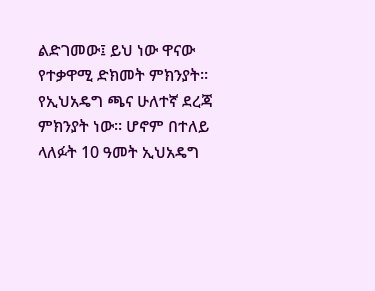ልድገመው፤ ይህ ነው ዋናው የተቃዋሚ ድክመት ምክንያት። የኢህአዴግ ጫና ሁለተኛ ደረጃ ምክንያት ነው። ሆኖም በተለይ ላለፉት 10 ዓመት ኢህአዴግ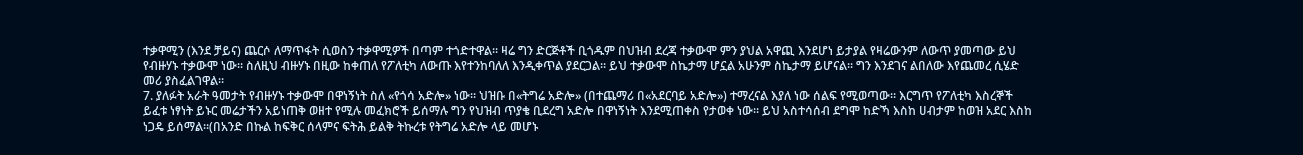ተቃዋሚን (እንደ ቻይና) ጨርሶ ለማጥፋት ሲወስን ተቃዋሚዎች በጣም ተጎድተዋል። ዛሬ ግን ድርጅቶች ቢጎዱም በህዝብ ደረጃ ተቃውሞ ምን ያህል አዋጪ እንደሆነ ይታያል የዛሬውንም ለውጥ ያመጣው ይህ የብዙሃኑ ተቃውሞ ነው። ስለዚህ ብዙሃኑ በዚው ከቀጠለ የፖለቲካ ለውጡ እየተንከባለለ እንዲቀጥል ያደርጋል። ይህ ተቃውሞ ስኬታማ ሆኗል አሁንም ስኬታማ ይሆናል። ግን እንደገና ልበለው እየጨመረ ሲሄድ መሪ ያስፈልገዋል።
7. ያለፉት አራት ዓመታት የብዙሃኑ ተቃውሞ በዋነኝነት ስለ «የጎሳ አድሎ» ነው። ህዝቡ በ«ትግሬ አድሎ» (በተጨማሪ በ«አደርባይ አድሎ») ተማረናል እያለ ነው ሰልፍ የሚወጣው። እርግጥ የፖለቲካ እስረኞች ይፈቱ ነፃነት ይኑር መሬታችን አይነጠቅ ወዘተ የሚሉ መፈክሮች ይሰማሉ ግን የህዝብ ጥያቄ ቢደረግ አድሎ በዋነኝነት እንደሚጠቀስ የታወቀ ነው። ይህ አስተሳሰብ ደግሞ ከድኻ እስከ ሀብታም ከወዝ አደር እስከ ነጋዴ ይሰማል።(በአንድ በኩል ከፍቅር ሰላምና ፍትሕ ይልቅ ትኩረቱ የትግሬ አድሎ ላይ መሆኑ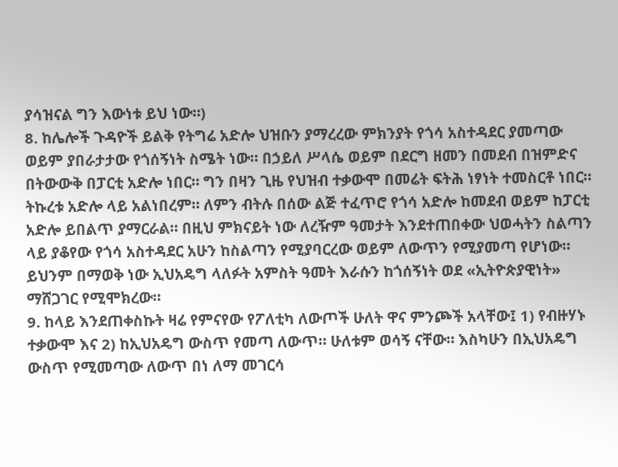ያሳዝናል ግን እውነቱ ይህ ነው።)
8. ከሌሎች ጉዳዮች ይልቅ የትግሬ አድሎ ህዝቡን ያማረረው ምክንያት የጎሳ አስተዳደር ያመጣው ወይም ያበራታታው የጎሰኝነት ስሜት ነው። በኃይለ ሥላሴ ወይም በደርግ ዘመን በመደብ በዝምድና በትውውቅ በፓርቲ አድሎ ነበር። ግን በዛን ጊዜ የህዝብ ተቃውሞ በመሬት ፍትሕ ነፃነት ተመስርቶ ነበር። ትኩረቱ አድሎ ላይ አልነበረም። ለምን ብትሉ በሰው ልጅ ተፈጥሮ የጎሳ አድሎ ከመደብ ወይም ከፓርቲ አድሎ ይበልጥ ያማርራል። በዚህ ምክናይት ነው ለረዥም ዓመታት እንደተጠበቀው ህወሓትን ስልጣን ላይ ያቆየው የጎሳ አስተዳደር አሁን ከስልጣን የሚያባርረው ወይም ለውጥን የሚያመጣ የሆነው። ይህንም በማወቅ ነው ኢህአዴግ ላለፉት አምስት ዓመት እራሱን ከጎሰኝነት ወደ «ኢትዮጵያዊነት» ማሸጋገር የሚሞክረው።
9. ከላይ እንደጠቀስኩት ዛሬ የምናየው የፖለቲካ ለውጦች ሁለት ዋና ምንጮች አላቸው፤ 1) የብዙሃኑ ተቃውሞ እና 2) ከኢህአዴግ ውስጥ የመጣ ለውጥ። ሁለቱም ወሳኝ ናቸው። እስካሁን በኢህአዴግ ውስጥ የሚመጣው ለውጥ በነ ለማ መገርሳ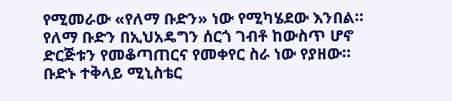የሚመራው «የለማ ቡድን» ነው የሚካሄደው እንበል። የለማ ቡድን በኢህአዴግን ሰርጎ ገብቶ ከውስጥ ሆኖ ድርጅቱን የመቆጣጠርና የመቀየር ስራ ነው የያዘው። ቡድኑ ተቅላይ ሚኒስቴር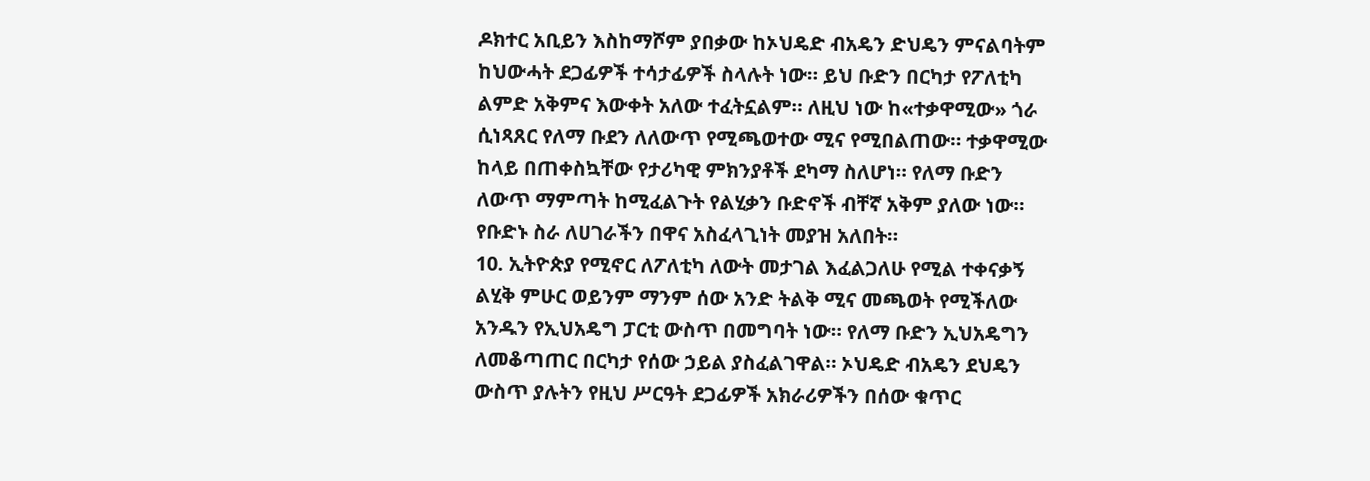ዶክተር አቢይን እስከማሾም ያበቃው ከኦህዴድ ብአዴን ድህዴን ምናልባትም ከህውሓት ደጋፊዎች ተሳታፊዎች ስላሉት ነው። ይህ ቡድን በርካታ የፖለቲካ ልምድ አቅምና እውቀት አለው ተፈትኗልም። ለዚህ ነው ከ«ተቃዋሚው» ጎራ ሲነጻጸር የለማ ቡደን ለለውጥ የሚጫወተው ሚና የሚበልጠው። ተቃዋሚው ከላይ በጠቀስኳቸው የታሪካዊ ምክንያቶች ደካማ ስለሆነ። የለማ ቡድን ለውጥ ማምጣት ከሚፈልጉት የልሂቃን ቡድኖች ብቸኛ አቅም ያለው ነው። የቡድኑ ስራ ለሀገራችን በዋና አስፈላጊነት መያዝ አለበት።
10. ኢትዮጵያ የሚኖር ለፖለቲካ ለውት መታገል እፈልጋለሁ የሚል ተቀናቃኝ ልሂቅ ምሁር ወይንም ማንም ሰው አንድ ትልቅ ሚና መጫወት የሚችለው አንዱን የኢህአዴግ ፓርቲ ውስጥ በመግባት ነው። የለማ ቡድን ኢህአዴግን ለመቆጣጠር በርካታ የሰው ኃይል ያስፈልገዋል። ኦህዴድ ብአዴን ደህዴን ውስጥ ያሉትን የዚህ ሥርዓት ደጋፊዎች አክራሪዎችን በሰው ቁጥር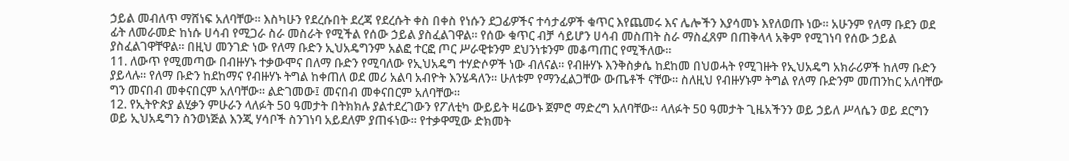ኃይል መብለጥ ማሸነፍ አለባቸው። እስካሁን የደረሱበት ደረጃ የደረሱት ቀስ በቀስ የነሱን ደጋፊዎችና ተሳታፊዎች ቁጥር እየጨመሩ እና ሌሎችን እያሳመኑ እየለወጡ ነው። አሁንም የለማ ቡደን ወደ ፊት ለመራመድ ከነሱ ሀሳብ የሚጋራ ስራ መስራት የሚችል የሰው ኃይል ያስፈልገዋል። የሰው ቁጥር ብቻ ሳይሆን ሀሳብ መስጠት ስራ ማስፈጸም በጠቅላላ አቅም የሚገነባ የሰው ኃይል ያስፈልገዋቸዋል። በዚህ መንገድ ነው የለማ ቡድን ኢህአዴግንም አልፎ ተርፎ ጦር ሥራዊቱንም ደህንነቱንም መቆጣጠር የሚችለው።
11. ለውጥ የሚመጣው በብዙሃኑ ተቃውሞና በለማ ቡድን የሚባለው የኢህአዴግ ተሃድሶዎች ነው ብለናል። የብዙሃኑ እንቅስቃሴ ከደከመ በህወሓት የሚገዙት የኢህአዴግ አክራሪዎች ከለማ ቡድን ያይላሉ። የለማ ቡድን ከደከማና የብዙሃኑ ትግል ከቀጠለ ወደ መሪ አልባ አብዮት እንሄዳለን። ሁለቱም የማንፈልጋቸው ውጤቶች ናቸው። ስለዚህ የብዙሃኑም ትግል የለማ ቡድንም መጠንከር አለባቸው ግን መናበብ መቀናበርም አለባቸው። ልድገመው፤ መናበብ መቀናበርም አለባቸው።
12. የኢትዮጵያ ልሂቃን ምሁራን ላለፉት 50 ዓመታት በትክክሉ ያልተደረገውን የፖለቲካ ውይይት ዛሬውኑ ጀምሮ ማድረግ አለባቸው። ላለፉት 50 ዓመታት ጊዜአችንን ወይ ኃይለ ሥላሴን ወይ ደርግን ወይ ኢህአዴግን ስንወነጅል እንጂ ሃሳቦች ስንገነባ አይደለም ያጠፋነው። የተቃዋሚው ድክመት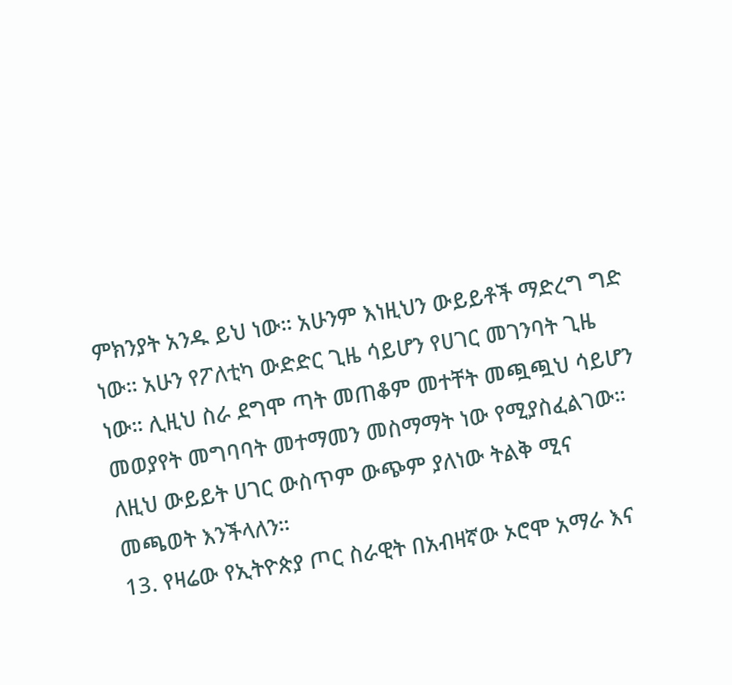ምክንያት አንዱ ይህ ነው። አሁንም እነዚህን ውይይቶች ማድረግ ግድ ነው። አሁን የፖለቲካ ውድድር ጊዜ ሳይሆን የሀገር መገንባት ጊዜ ነው። ሊዚህ ስራ ደግሞ ጣት መጠቆም መተቸት መጯጯህ ሳይሆን መወያየት መግባባት መተማመን መስማማት ነው የሚያስፈልገው። ለዚህ ውይይት ሀገር ውስጥም ውጭም ያለነው ትልቅ ሚና መጫወት እንችላለን።
13. የዛሬው የኢትዮጵያ ጦር ስራዊት በአብዛኛው ኦሮሞ አማራ እና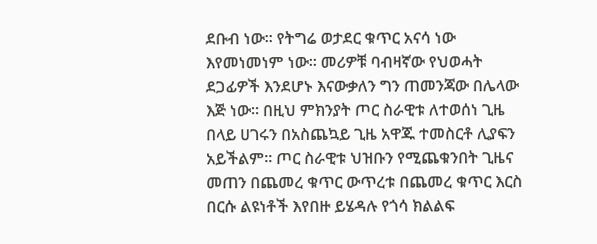ደቡብ ነው። የትግሬ ወታደር ቁጥር አናሳ ነው እየመነመነም ነው። መሪዎቹ ባብዛኛው የህወሓት ደጋፊዎች እንደሆኑ እናውቃለን ግን ጠመንጃው በሌላው እጅ ነው። በዚህ ምክንያት ጦር ስራዊቱ ለተወሰነ ጊዜ በላይ ሀገሩን በአስጨኳይ ጊዜ አዋጁ ተመስርቶ ሊያፍን አይችልም። ጦር ስራዊቱ ህዝቡን የሚጨቁንበት ጊዜና መጠን በጨመረ ቁጥር ውጥረቱ በጨመረ ቁጥር እርስ በርሱ ልዩነቶች እየበዙ ይሄዳሉ የጎሳ ክልልፍ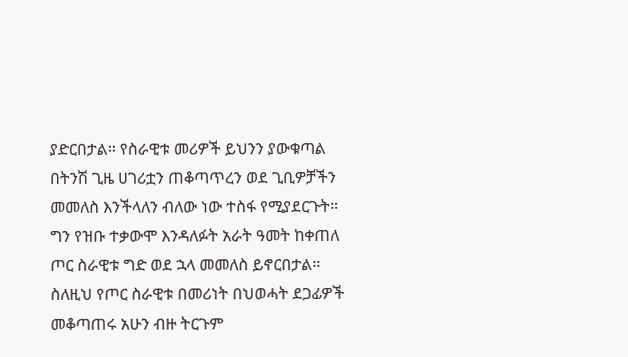ያድርበታል። የስራዊቱ መሪዎች ይህንን ያውቁጣል በትንሽ ጊዜ ሀገሪቷን ጠቆጣጥረን ወደ ጊቢዎቻችን መመለስ እንችላለን ብለው ነው ተስፋ የሚያደርጉት። ግን የዝቡ ተቃውሞ እንዳለፉት አራት ዓመት ከቀጠለ ጦር ስራዊቱ ግድ ወደ ኋላ መመለስ ይኖርበታል። ስለዚህ የጦር ስራዊቱ በመሪነት በህወሓት ደጋፊዎች መቆጣጠሩ አሁን ብዙ ትርጉም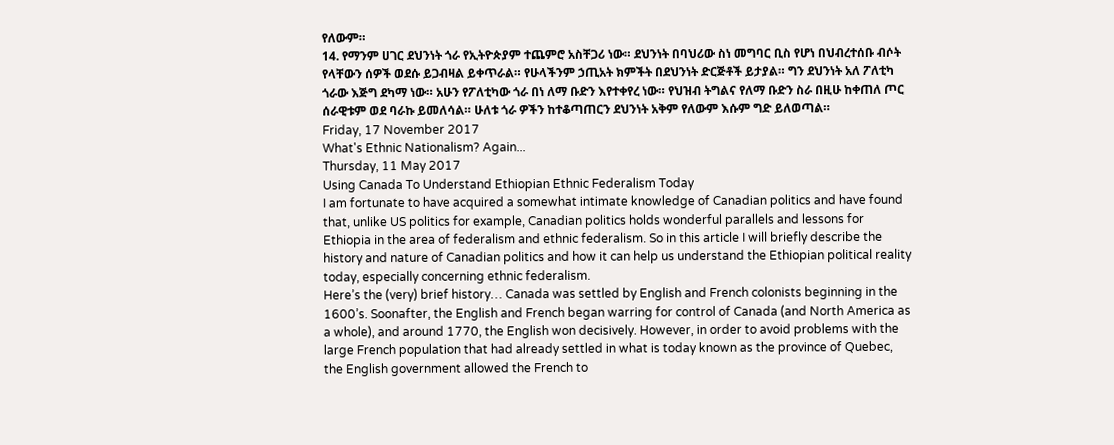የለውም።
14. የማንም ሀገር ደህንነት ጎራ የኢትዮጵያም ተጨምሮ አስቸጋሪ ነው። ደህንነት በባህሪው ስነ መግባር ቢስ የሆነ በህብረተሰቡ ብሶት የላቸውን ሰዎች ወደሱ ይጋብዛል ይቀጥራል። የሁላችንም ኃጢአት ክምችት በደህንነት ድርጅቶች ይታያል። ግን ደህንነት አለ ፖለቲካ ጎራው እጅግ ደካማ ነው። አሁን የፖለቲካው ጎራ በነ ለማ ቡድን እየተቀየረ ነው። የህዝብ ትግልና የለማ ቡድን ስራ በዚሁ ከቀጠለ ጦር ሰራዊቱም ወደ ባራኩ ይመለሳል። ሁለቱ ጎራ ዎችን ከተቆጣጠርን ደህንነት አቅም የለውም እሱም ግድ ይለወጣል።
Friday, 17 November 2017
What's Ethnic Nationalism? Again...
Thursday, 11 May 2017
Using Canada To Understand Ethiopian Ethnic Federalism Today
I am fortunate to have acquired a somewhat intimate knowledge of Canadian politics and have found that, unlike US politics for example, Canadian politics holds wonderful parallels and lessons for Ethiopia in the area of federalism and ethnic federalism. So in this article I will briefly describe the history and nature of Canadian politics and how it can help us understand the Ethiopian political reality today, especially concerning ethnic federalism.
Here’s the (very) brief history… Canada was settled by English and French colonists beginning in the 1600’s. Soonafter, the English and French began warring for control of Canada (and North America as a whole), and around 1770, the English won decisively. However, in order to avoid problems with the large French population that had already settled in what is today known as the province of Quebec, the English government allowed the French to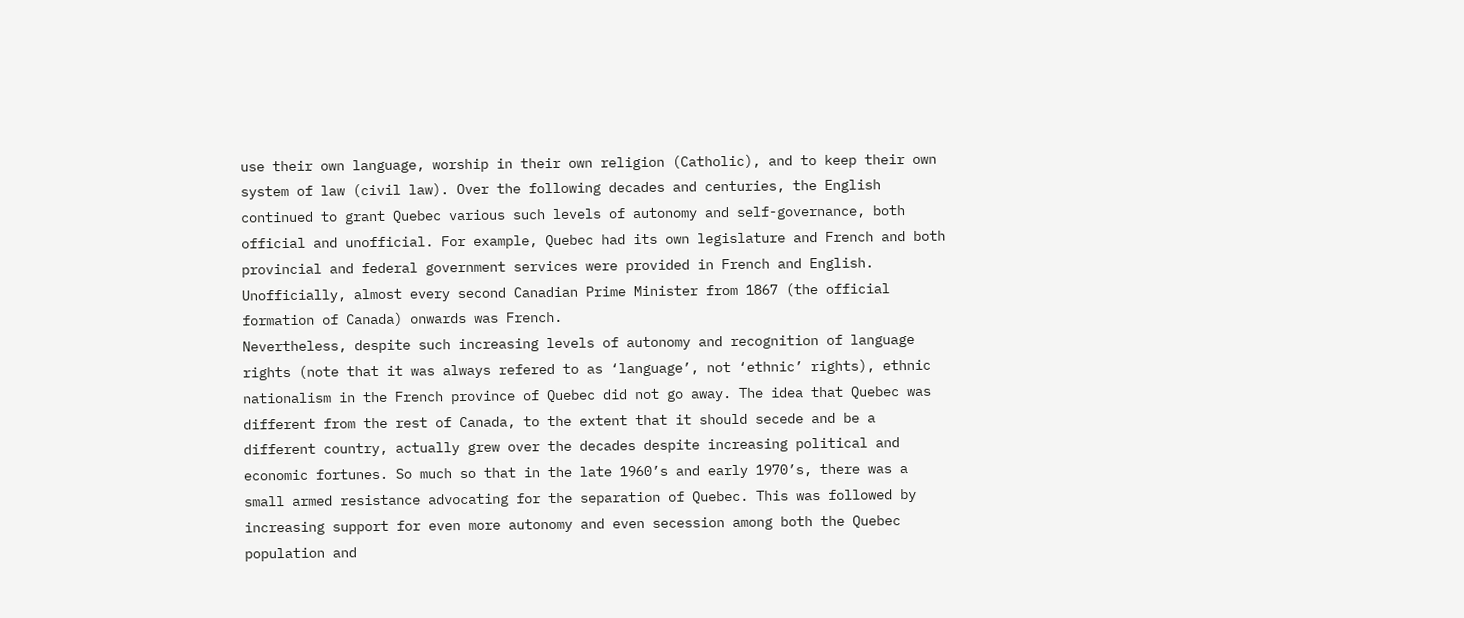use their own language, worship in their own religion (Catholic), and to keep their own system of law (civil law). Over the following decades and centuries, the English continued to grant Quebec various such levels of autonomy and self-governance, both official and unofficial. For example, Quebec had its own legislature and French and both provincial and federal government services were provided in French and English. Unofficially, almost every second Canadian Prime Minister from 1867 (the official formation of Canada) onwards was French.
Nevertheless, despite such increasing levels of autonomy and recognition of language rights (note that it was always refered to as ‘language’, not ‘ethnic’ rights), ethnic nationalism in the French province of Quebec did not go away. The idea that Quebec was different from the rest of Canada, to the extent that it should secede and be a different country, actually grew over the decades despite increasing political and economic fortunes. So much so that in the late 1960’s and early 1970’s, there was a small armed resistance advocating for the separation of Quebec. This was followed by increasing support for even more autonomy and even secession among both the Quebec population and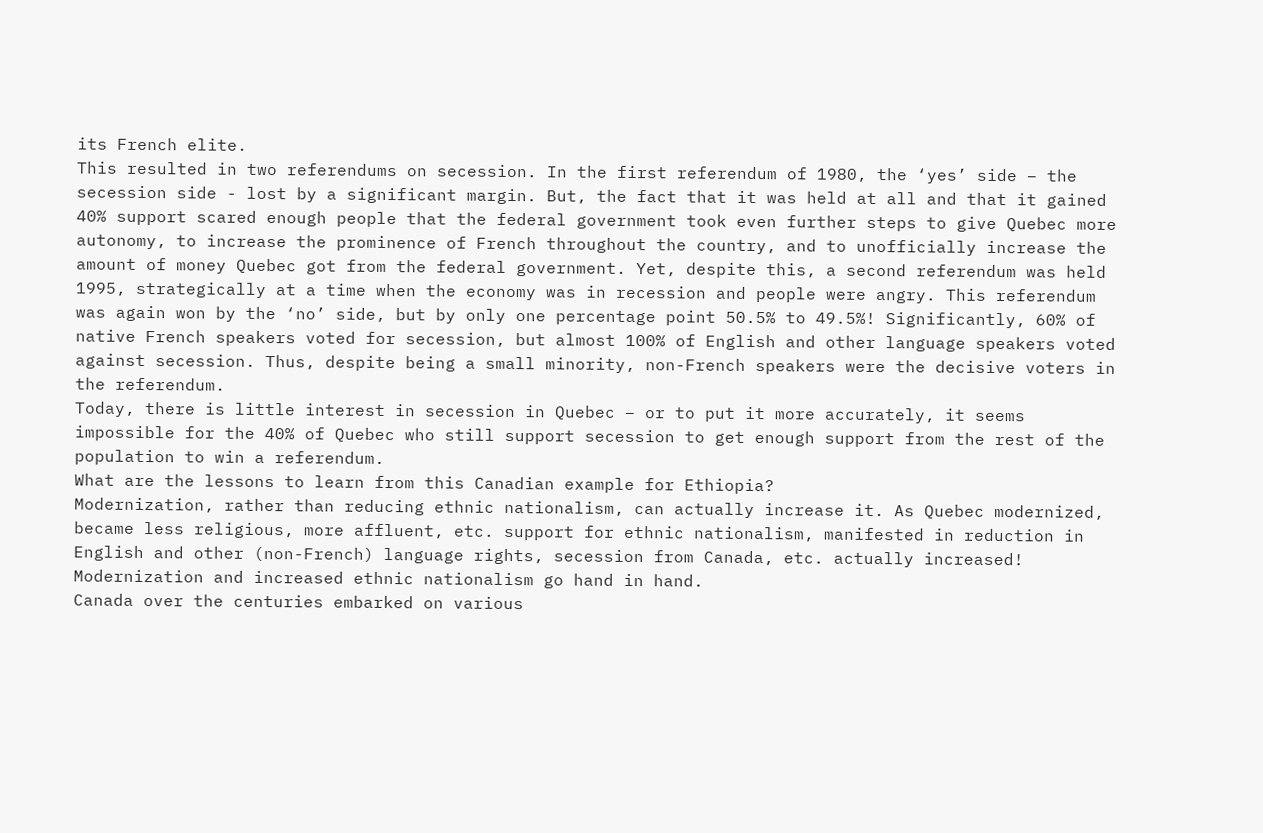its French elite.
This resulted in two referendums on secession. In the first referendum of 1980, the ‘yes’ side – the secession side - lost by a significant margin. But, the fact that it was held at all and that it gained 40% support scared enough people that the federal government took even further steps to give Quebec more autonomy, to increase the prominence of French throughout the country, and to unofficially increase the amount of money Quebec got from the federal government. Yet, despite this, a second referendum was held 1995, strategically at a time when the economy was in recession and people were angry. This referendum was again won by the ‘no’ side, but by only one percentage point 50.5% to 49.5%! Significantly, 60% of native French speakers voted for secession, but almost 100% of English and other language speakers voted against secession. Thus, despite being a small minority, non-French speakers were the decisive voters in the referendum.
Today, there is little interest in secession in Quebec – or to put it more accurately, it seems impossible for the 40% of Quebec who still support secession to get enough support from the rest of the population to win a referendum.
What are the lessons to learn from this Canadian example for Ethiopia?
Modernization, rather than reducing ethnic nationalism, can actually increase it. As Quebec modernized, became less religious, more affluent, etc. support for ethnic nationalism, manifested in reduction in English and other (non-French) language rights, secession from Canada, etc. actually increased! Modernization and increased ethnic nationalism go hand in hand.
Canada over the centuries embarked on various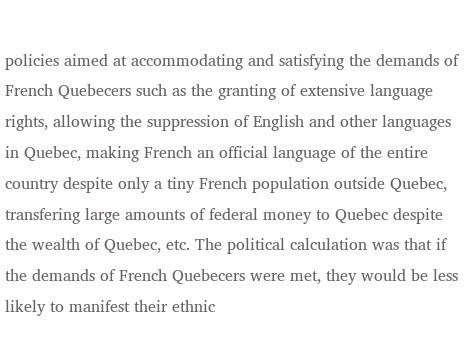policies aimed at accommodating and satisfying the demands of French Quebecers such as the granting of extensive language rights, allowing the suppression of English and other languages in Quebec, making French an official language of the entire country despite only a tiny French population outside Quebec, transfering large amounts of federal money to Quebec despite the wealth of Quebec, etc. The political calculation was that if the demands of French Quebecers were met, they would be less likely to manifest their ethnic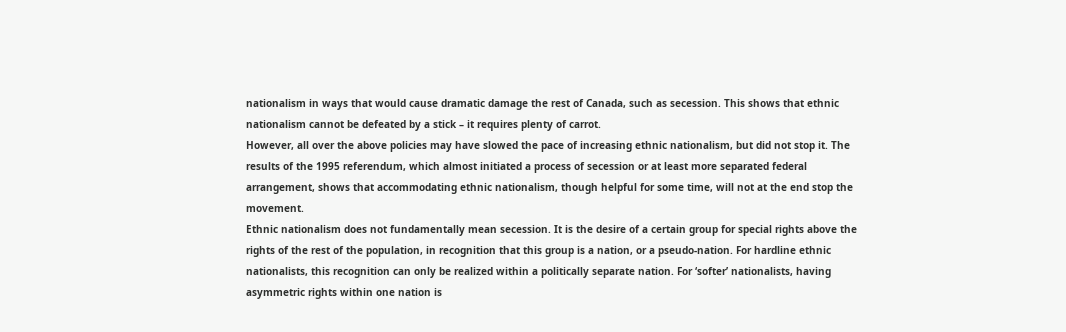nationalism in ways that would cause dramatic damage the rest of Canada, such as secession. This shows that ethnic nationalism cannot be defeated by a stick – it requires plenty of carrot.
However, all over the above policies may have slowed the pace of increasing ethnic nationalism, but did not stop it. The results of the 1995 referendum, which almost initiated a process of secession or at least more separated federal arrangement, shows that accommodating ethnic nationalism, though helpful for some time, will not at the end stop the movement.
Ethnic nationalism does not fundamentally mean secession. It is the desire of a certain group for special rights above the rights of the rest of the population, in recognition that this group is a nation, or a pseudo-nation. For hardline ethnic nationalists, this recognition can only be realized within a politically separate nation. For ‘softer’ nationalists, having asymmetric rights within one nation is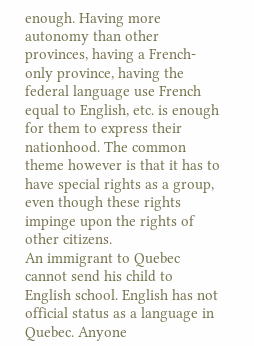enough. Having more autonomy than other provinces, having a French-only province, having the federal language use French equal to English, etc. is enough for them to express their nationhood. The common theme however is that it has to have special rights as a group, even though these rights impinge upon the rights of other citizens.
An immigrant to Quebec cannot send his child to English school. English has not official status as a language in Quebec. Anyone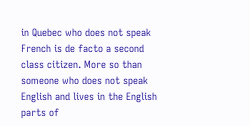in Quebec who does not speak French is de facto a second class citizen. More so than someone who does not speak English and lives in the English parts of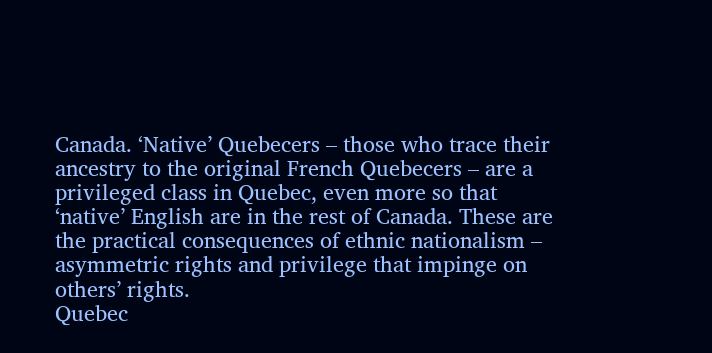Canada. ‘Native’ Quebecers – those who trace their ancestry to the original French Quebecers – are a privileged class in Quebec, even more so that ‘native’ English are in the rest of Canada. These are the practical consequences of ethnic nationalism – asymmetric rights and privilege that impinge on others’ rights.
Quebec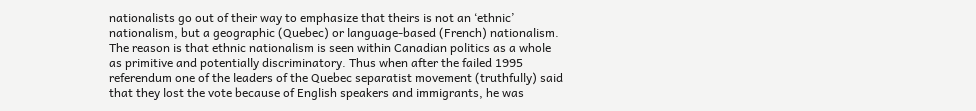nationalists go out of their way to emphasize that theirs is not an ‘ethnic’ nationalism, but a geographic (Quebec) or language-based (French) nationalism. The reason is that ethnic nationalism is seen within Canadian politics as a whole as primitive and potentially discriminatory. Thus when after the failed 1995 referendum one of the leaders of the Quebec separatist movement (truthfully) said that they lost the vote because of English speakers and immigrants, he was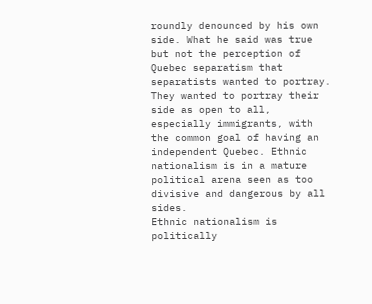roundly denounced by his own side. What he said was true but not the perception of Quebec separatism that separatists wanted to portray. They wanted to portray their side as open to all, especially immigrants, with the common goal of having an independent Quebec. Ethnic nationalism is in a mature political arena seen as too divisive and dangerous by all sides.
Ethnic nationalism is politically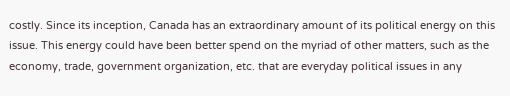costly. Since its inception, Canada has an extraordinary amount of its political energy on this issue. This energy could have been better spend on the myriad of other matters, such as the economy, trade, government organization, etc. that are everyday political issues in any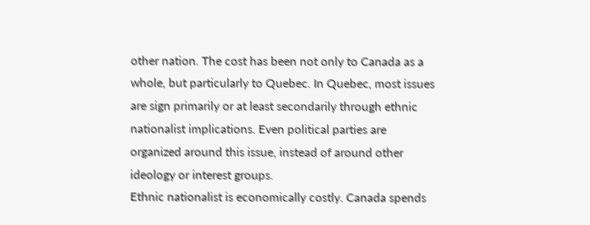other nation. The cost has been not only to Canada as a whole, but particularly to Quebec. In Quebec, most issues are sign primarily or at least secondarily through ethnic nationalist implications. Even political parties are organized around this issue, instead of around other ideology or interest groups.
Ethnic nationalist is economically costly. Canada spends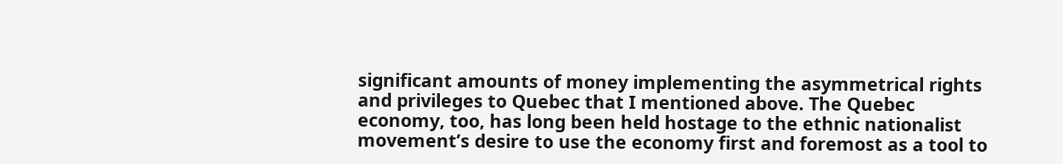significant amounts of money implementing the asymmetrical rights and privileges to Quebec that I mentioned above. The Quebec economy, too, has long been held hostage to the ethnic nationalist movement’s desire to use the economy first and foremost as a tool to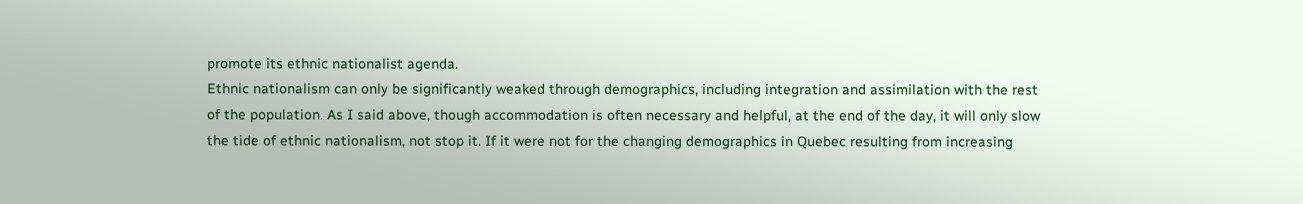promote its ethnic nationalist agenda.
Ethnic nationalism can only be significantly weaked through demographics, including integration and assimilation with the rest of the population. As I said above, though accommodation is often necessary and helpful, at the end of the day, it will only slow the tide of ethnic nationalism, not stop it. If it were not for the changing demographics in Quebec resulting from increasing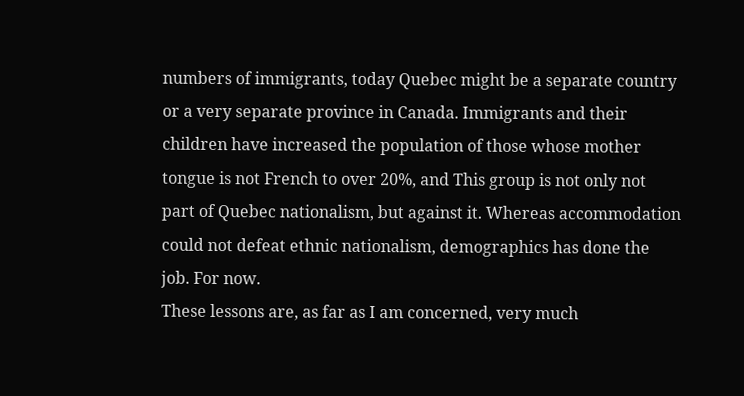numbers of immigrants, today Quebec might be a separate country or a very separate province in Canada. Immigrants and their children have increased the population of those whose mother tongue is not French to over 20%, and This group is not only not part of Quebec nationalism, but against it. Whereas accommodation could not defeat ethnic nationalism, demographics has done the job. For now.
These lessons are, as far as I am concerned, very much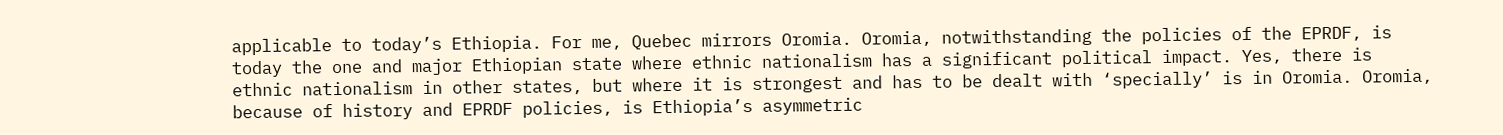applicable to today’s Ethiopia. For me, Quebec mirrors Oromia. Oromia, notwithstanding the policies of the EPRDF, is today the one and major Ethiopian state where ethnic nationalism has a significant political impact. Yes, there is ethnic nationalism in other states, but where it is strongest and has to be dealt with ‘specially’ is in Oromia. Oromia, because of history and EPRDF policies, is Ethiopia’s asymmetric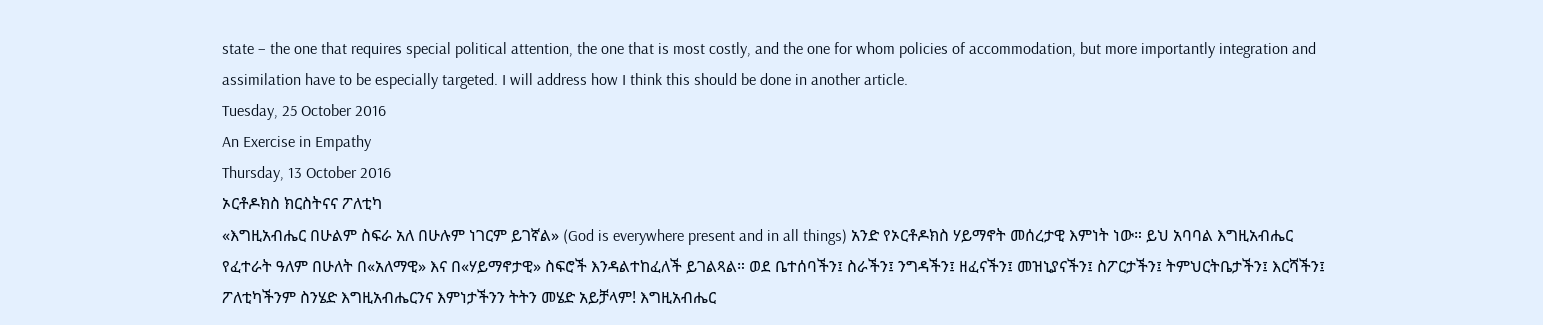state – the one that requires special political attention, the one that is most costly, and the one for whom policies of accommodation, but more importantly integration and assimilation have to be especially targeted. I will address how I think this should be done in another article.
Tuesday, 25 October 2016
An Exercise in Empathy
Thursday, 13 October 2016
ኦርቶዶክስ ክርስትናና ፖለቲካ
«እግዚአብሔር በሁልም ስፍራ አለ በሁሉም ነገርም ይገኛል» (God is everywhere present and in all things) አንድ የኦርቶዶክስ ሃይማኖት መሰረታዊ እምነት ነው። ይህ አባባል እግዚአብሔር የፈተራት ዓለም በሁለት በ«አለማዊ» እና በ«ሃይማኖታዊ» ስፍሮች እንዳልተከፈለች ይገልጻል። ወደ ቤተሰባችን፤ ስራችን፤ ንግዳችን፤ ዘፈናችን፤ መዝኒያናችን፤ ስፖርታችን፤ ትምህርትቤታችን፤ እርሻችን፤ ፖለቲካችንም ስንሄድ እግዚአብሔርንና እምነታችንን ትትን መሄድ አይቻላም! እግዚአብሔር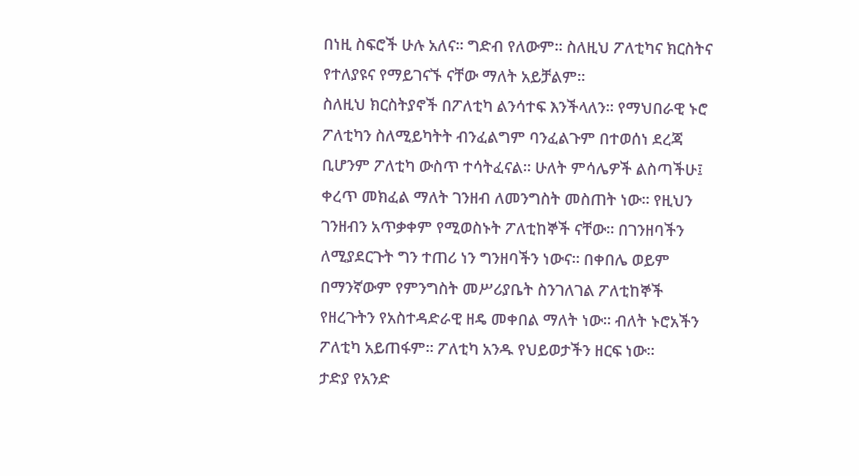በነዚ ስፍሮች ሁሉ አለና። ግድብ የለውም። ስለዚህ ፖለቲካና ክርስትና የተለያዩና የማይገናኙ ናቸው ማለት አይቻልም።
ስለዚህ ክርስትያኖች በፖለቲካ ልንሳተፍ እንችላለን። የማህበራዊ ኑሮ ፖለቲካን ስለሚይካትት ብንፈልግም ባንፈልጉም በተወሰነ ደረጃ ቢሆንም ፖለቲካ ውስጥ ተሳትፈናል። ሁለት ምሳሌዎች ልስጣችሁ፤ ቀረጥ መክፈል ማለት ገንዘብ ለመንግስት መስጠት ነው። የዚህን ገንዘብን አጥቃቀም የሚወስኑት ፖለቲከኞች ናቸው። በገንዘባችን ለሚያደርጉት ግን ተጠሪ ነን ግንዘባችን ነውና። በቀበሌ ወይም በማንኛውም የምንግስት መሥሪያቤት ስንገለገል ፖለቲከኞች የዘረጉትን የአስተዳድራዊ ዘዴ መቀበል ማለት ነው። ብለት ኑሮአችን ፖለቲካ አይጠፋም። ፖለቲካ አንዱ የህይወታችን ዘርፍ ነው።
ታድያ የአንድ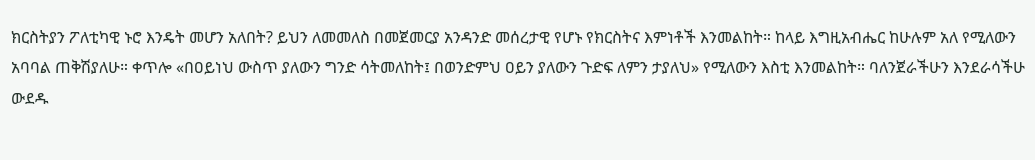ክርስትያን ፖለቲካዊ ኑሮ እንዴት መሆን አለበት? ይህን ለመመለስ በመጀመርያ አንዳንድ መሰረታዊ የሆኑ የክርስትና እምነቶች እንመልከት። ከላይ እግዚአብሔር ከሁሉም አለ የሚለውን አባባል ጠቅሽያለሁ። ቀጥሎ «በዐይነህ ውስጥ ያለውን ግንድ ሳትመለከት፤ በወንድምህ ዐይን ያለውን ጉድፍ ለምን ታያለህ» የሚለውን እስቲ እንመልከት። ባለንጀራችሁን እንደራሳችሁ ውደዱ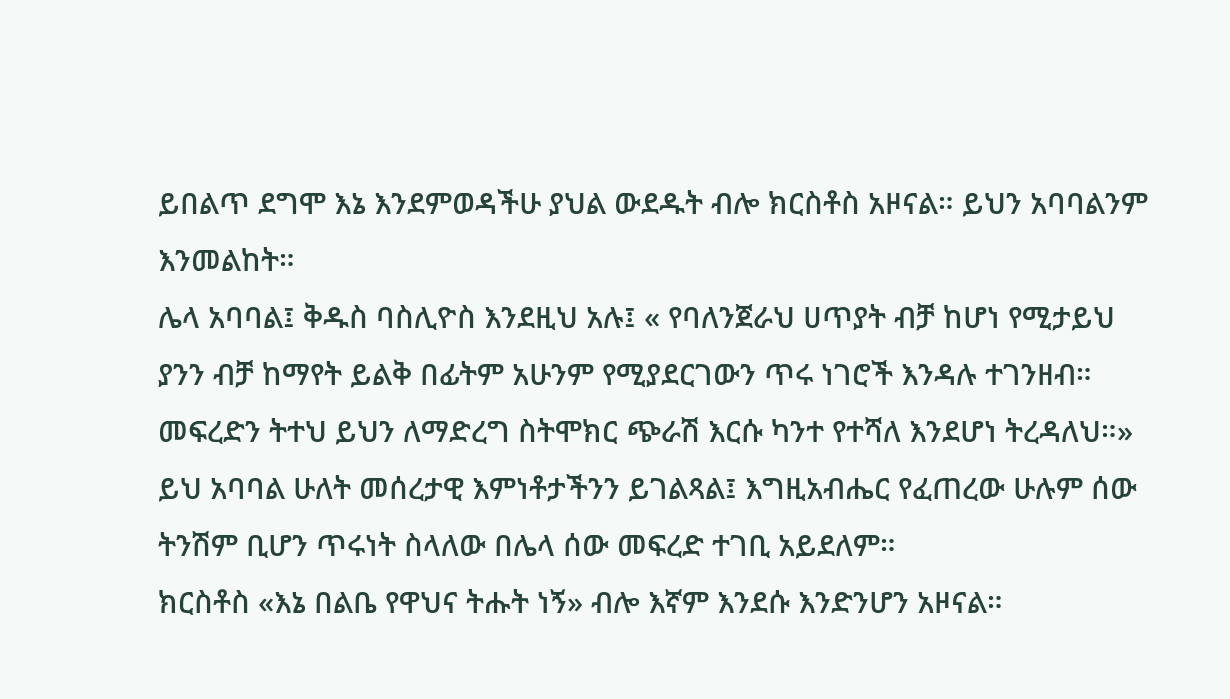ይበልጥ ደግሞ እኔ እንደምወዳችሁ ያህል ውደዱት ብሎ ክርስቶስ አዞናል። ይህን አባባልንም እንመልከት።
ሌላ አባባል፤ ቅዱስ ባስሊዮስ እንደዚህ አሉ፤ « የባለንጀራህ ሀጥያት ብቻ ከሆነ የሚታይህ ያንን ብቻ ከማየት ይልቅ በፊትም አሁንም የሚያደርገውን ጥሩ ነገሮች እንዳሉ ተገንዘብ። መፍረድን ትተህ ይህን ለማድረግ ስትሞክር ጭራሽ እርሱ ካንተ የተሻለ እንደሆነ ትረዳለህ።» ይህ አባባል ሁለት መሰረታዊ እምነቶታችንን ይገልጻል፤ እግዚአብሔር የፈጠረው ሁሉም ሰው ትንሽም ቢሆን ጥሩነት ስላለው በሌላ ሰው መፍረድ ተገቢ አይደለም።
ክርስቶስ «እኔ በልቤ የዋህና ትሑት ነኝ» ብሎ እኛም እንደሱ እንድንሆን አዞናል።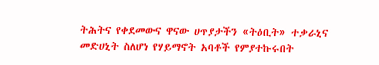ትሕትና የቀደመውና ዋናው ሀጥያታችን «ትዕቢት» ተቃራኒና መድሀኒት ስለሆነ የሃይማኖት አባቶች የምያተኩሩበት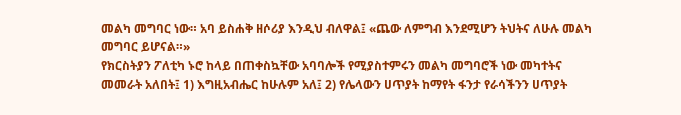መልካ መግባር ነው። አባ ይስሐቅ ዘሶሪያ እንዲህ ብለዋል፤ «ጨው ለምግብ እንደሚሆን ትህትና ለሁሉ መልካ መግባር ይሆናል።»
የክርስትያን ፖለቲካ ኑሮ ከላይ በጠቀስኳቸው አባባሎች የሚያስተምሩን መልካ መግባሮች ነው መካተትና መመራት አለበት፤ 1) እግዚአብሔር ከሁሉም አለ፤ 2) የሌላውን ሀጥያት ከማየት ፋንታ የራሳችንን ሀጥያት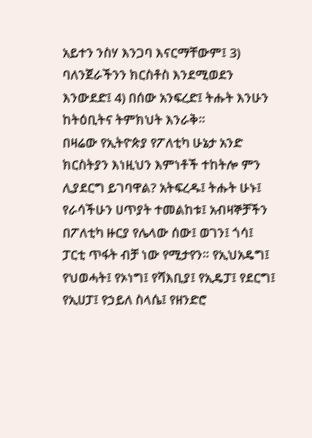አይተን ንስሃ እንጋባ እናርማቸውም፤ 3) ባለንጀራችንን ክርስቶስ እንደሚወደን እንውደድ፤ 4) በሰው አንፍረድ፤ ትሑት እንሁን ከትዕቢትና ትምክህት እንራቅ።
በዛሬው የኢትዮጵያ የፖለቲካ ሁኔታ አንድ ክርስትያን እነዚህን እምነቶች ተከትሎ ምን ሊያደርግ ይገባዋል? አትፍረዱ፤ ትሑት ሁኑ፤ የራሳችሁን ሀጥያት ተመልከቱ፤ አብዛኞቻችን በፖለቲካ ዙርያ የሌላው ሰው፤ ወገን፤ ጎሳ፤ ፓርቲ ጥፋት ብቻ ነው የሚታየን። የኢህአዴግ፤ የህወሓት፤ የኦነግ፤ የሻእቢያ፤ የኢዴፓ፤ የደርግ፤ የኢሀፓ፤ የኃይለ ስላሴ፤ የዘንድሮ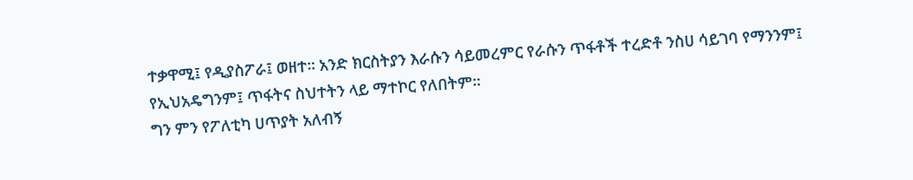ተቃዋሚ፤ የዲያስፖራ፤ ወዘተ። አንድ ክርስትያን እራሱን ሳይመረምር የራሱን ጥፋቶች ተረድቶ ንስሀ ሳይገባ የማንንም፤ የኢህአዴግንም፤ ጥፋትና ስህተትን ላይ ማተኮር የለበትም።
ግን ምን የፖለቲካ ሀጥያት አለብኝ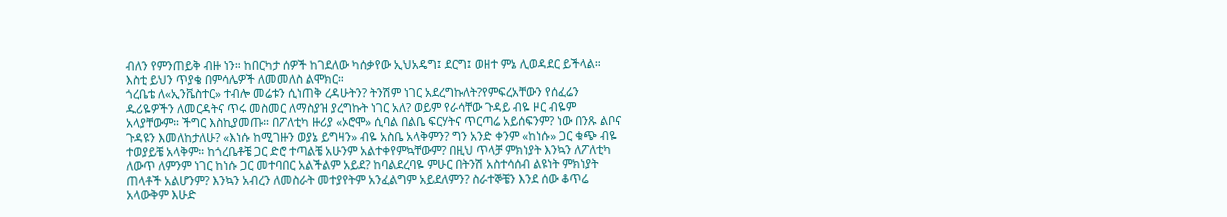ብለን የምንጠይቅ ብዙ ነን። ከበርካታ ሰዎች ከገደለው ካሰቃየው ኢህአዴግ፤ ደርግ፤ ወዘተ ምኔ ሊወዳደር ይችላል። እስቲ ይህን ጥያቄ በምሳሌዎች ለመመለስ ልሞክር።
ጎረቤቴ ለ«ኢንቬስተር» ተብሎ መሬቱን ሲነጠቅ ረዳሁትን? ትንሽም ነገር አደረግኩለት?የምፍረአቸውን የሰፈሬን ዱሪዬዎችን ለመርዳትና ጥሩ መስመር ለማስያዝ ያረግኩት ነገር አለ? ወይም የራሳቸው ጉዳይ ብዬ ዞር ብዬም አላያቸውም። ችግር እስኪያመጡ። በፖለቲካ ዙሪያ «ኦሮሞ» ሲባል በልቤ ፍርሃትና ጥርጣሬ አይሰፍንም? ነው በንጹ ልቦና ጉዳዩን እመለከታለሁ? «እነሱ ከሚገዙን ወያኔ ይግዛን» ብዬ አስቤ አላቅምን? ግን አንድ ቀንም «ከነሱ» ጋር ቁጭ ብዬ ተወያይቼ አላቅም። ከጎረቤቶቼ ጋር ድሮ ተጣልቼ አሁንም አልተቀየምኳቸውም? በዚህ ጥላቻ ምክነያት እንኳን ለፖለቲካ ለውጥ ለምንም ነገር ከነሱ ጋር መተባበር አልችልም አይደ? ከባልደረባዬ ምሁር በትንሽ አስተሳሰብ ልዩነት ምክነያት ጠላቶች አልሆንም? እንኳን አብረን ለመስራት መተያየትም አንፈልግም አይደለምን? ስራተኞቼን እንደ ሰው ቆጥሬ አላውቅም እሁድ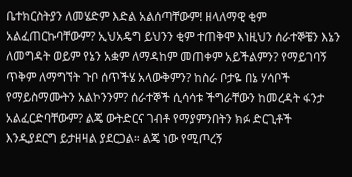ቤተክርስትያን ለመሄድም እድል አልሰጣቸውም! ዘላለማዊ ቂም አልፈጠርኩባቸውም? ኢህአዴግ ይህንን ቂም ተጠቅሞ እነዚህን ሰራተኞቼን እኔን ለመግዳት ወይም የኔን አቋም ለማዳከም መጠቀም አይችልምን? የማይገባኝ ጥቅም ለማግኘት ጉቦ ሰጥችሄ አላውቅምን? ከስራ ቦታዬ በኔ ሃሳቦች የማይስማሙትን አልኮንንም? ሰራተኞች ሲሳሳቱ ችግራቸውን ከመረዳት ፋንታ አልፈርድባቸውም? ልጄ ውትድርና ገብቶ የማያምንበትን ክፉ ድርጊቶች እንዲያደርግ ይታዘዛል ያደርጋል። ልጄ ነው የሚጦረኝ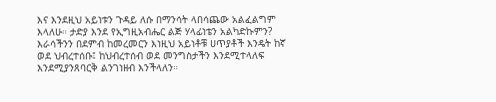እና እንደዚህ አይነቱን ጉዳይ ለሱ በማንሳት ላበሳጨው አልፈልግም እላለሁ። ታድያ እንደ የኢግዚአብሔር ልጅ ሃላፊነቴን አልካድኩምን?
እራሳችንን በደምብ ከመረመርን እነዚህ አይነቶቹ ሀጥያቶች እንዴት ከኛ ወደ ህብረተሰቡ፤ ከህብረተሰብ ወደ መንግስታችን እንደሚተላለፍ እንደሚያንጸባርቅ ልንገነዘብ እንችላለን።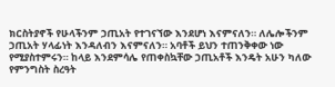ክርስትያኖች የሁላችንም ኃጢአት የተገናኘው እንደሆነ እናምናለን። ለሌሎችንም ኃጢአት ሃላፊነት እንዳለብን እናምናለን። አባቶች ይህን ተጠንቅቀው ነው የሚያስተምሩን። ከላይ እንደምሳሌ የጠቀስኳቸው ኃጢአቶች እንዴት አሁን ካለው የምንግስት ስረዓት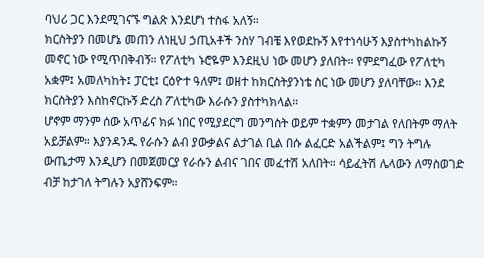ባህሪ ጋር እንደሚገናኙ ግልጽ እንደሆነ ተስፋ አለኝ።
ክርስትያን በመሆኔ መጠን ለነዚህ ኃጢአቶች ንስሃ ገብቼ እየወደኩኝ እየተነሳሁኝ እያስተካከልኩኝ መኖር ነው የሚጥበቅብኝ። የፖለቲካ ኑሮዬም እንደዚህ ነው መሆን ያለበት። የምደግፈው የፖለቲካ አቋም፤ አመለካከት፤ ፓርቲ፤ ርዕዮተ ዓለም፤ ወዘተ ከክርስትያንነቴ ስር ነው መሆን ያለባቸው። እንደ ክርስትያን እስከኖርኩኝ ድረስ ፖለቲካው እራሱን ያስተካክላል።
ሆኖም ማንም ሰው አጥፊና ክፉ ነበር የሚያደርግ መንግስት ወይም ተቋምን መታገል የለበትም ማለት አይቻልም። እያንዳንዱ የራሱን ልብ ያውቃልና ልታገል ቢል በሱ ልፈርድ አልችልም፤ ግን ትግሉ ውጤታማ እንዲሆን በመጀመርያ የራሱን ልብና ገበና መፈተሽ አለበት። ሳይፈትሽ ሌላውን ለማስወገድ ብቻ ከታገለ ትግሉን አያሸንፍም።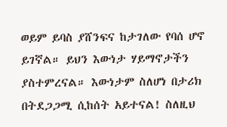ወይም ይባስ ያሸንፍና ከታገለው የባሰ ሆኖ ይገኛል። ይህን እውነታ ሃይማኖታችን ያስተምረናል። እውነታም ስለሆነ በታሪክ በትደጋጋሚ ሲከሰት አይተናል! ስለዚህ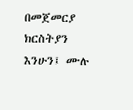በመጀመርያ ክርስትያን እንሁን፤ ሙሉ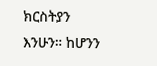ክርስትያን እንሁን። ከሆንን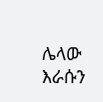ሌላው እራሱን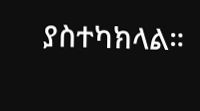ያስተካክላል።